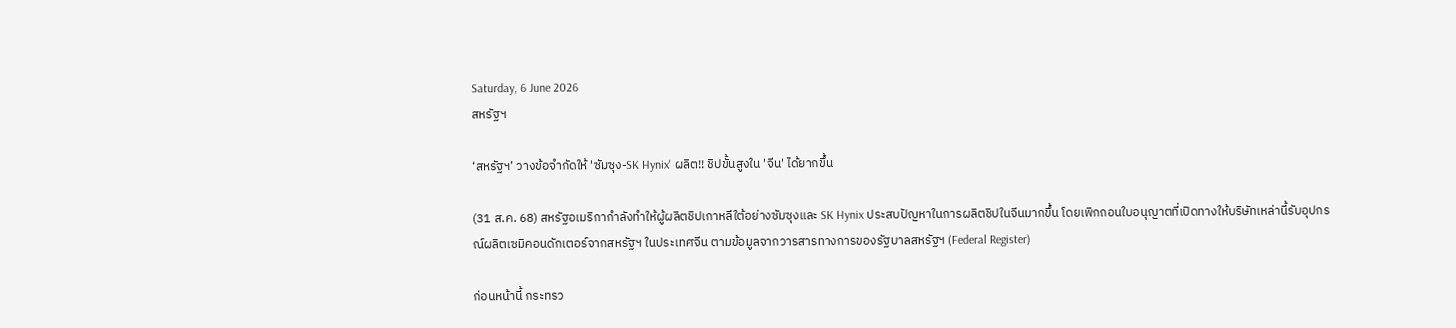Saturday, 6 June 2026
สหรัฐฯ

‘สหรัฐฯ’ วางข้อจำกัดให้ 'ซัมซุง-SK Hynix' ผลิต!! ชิปขั้นสูงใน 'จีน' ได้ยากขึ้น

(31 ส.ค. 68) สหรัฐอเมริกากำลังทำให้ผู้ผลิตชิปเกาหลีใต้อย่างซัมซุงและ SK Hynix ประสบปัญหาในการผลิตชิปในจีนมากขึ้น โดยเพิกถอนใบอนุญาตที่เปิดทางให้บริษัทเหล่านี้รับอุปกรณ์ผลิตเซมิคอนดักเตอร์จากสหรัฐฯ ในประเทศจีน ตามข้อมูลจากวารสารทางการของรัฐบาลสหรัฐฯ (Federal Register)

ก่อนหน้านี้ กระทรว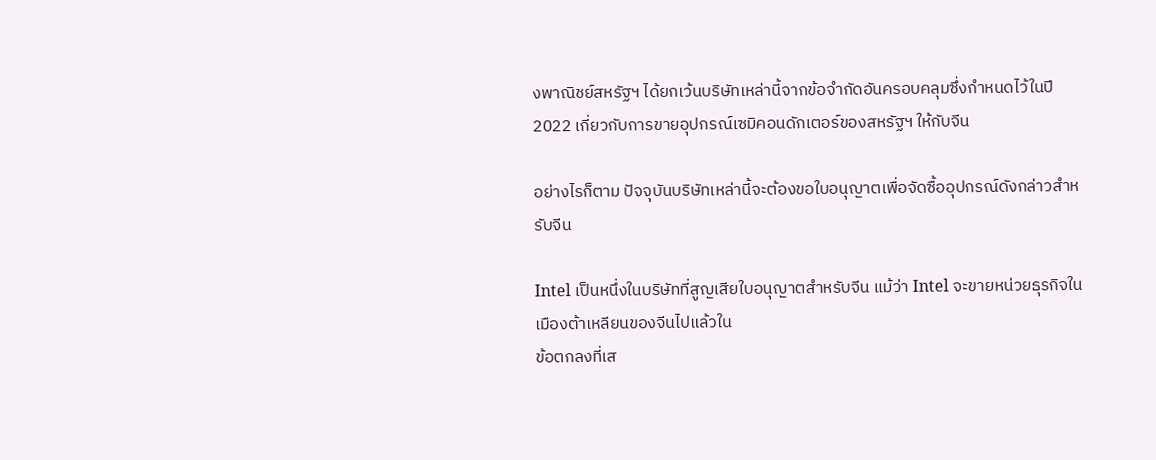งพาณิชย์สหรัฐฯ ได้ยกเว้นบริษัทเหล่านี้จากข้อจำกัดอันครอบคลุมซึ่งกำหนดไว้ในปี 2022 เกี่ยวกับการขายอุปกรณ์เซมิคอนดักเตอร์ของสหรัฐฯ ให้กับจีน

อย่างไรก็ตาม ปัจจุบันบริษัทเหล่านี้จะต้องขอใบอนุญาตเพื่อจัดซื้ออุปกรณ์ดังกล่าวสำหรับจีน

Intel เป็นหนึ่งในบริษัทที่สูญเสียใบอนุญาตสำหรับจีน แม้ว่า Intel จะขายหน่วยธุรกิจในเมืองต้าเหลียนของจีนไปแล้วใน
ข้อตกลงที่เส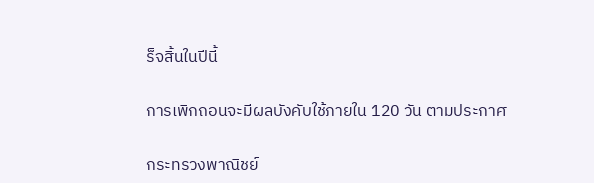ร็จสิ้นในปีนี้

การเพิกถอนจะมีผลบังคับใช้ภายใน 120 วัน ตามประกาศ

กระทรวงพาณิชย์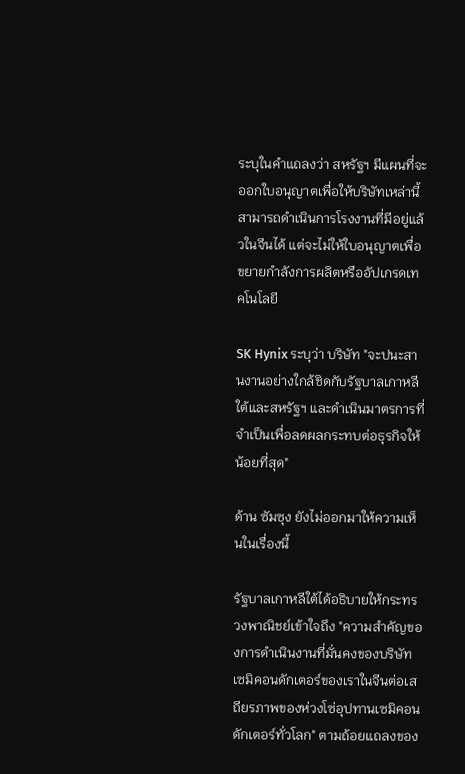ระบุในคำแถลงว่า สหรัฐฯ มีแผนที่จะออกใบอนุญาตเพื่อให้บริษัทเหล่านี้สามารถดำเนินการโรงงานที่มีอยู่แล้วในจีนได้ แต่จะไม่ให้ใบอนุญาตเพื่อขยายกำลังการผลิตหรืออัปเกรดเทคโนโลยี

SK Hynix ระบุว่า บริษัท "จะปนะสานงานอย่างใกล้ชิดกับรัฐบาลเกาหลีใต้และสหรัฐฯ และดำเนินมาตรการที่จำเป็นเพื่อลดผลกระทบต่อธุรกิจให้น้อยที่สุด"

ด้าน ซัมซุง ยังไม่ออกมาให้ความเห็นในเรื่องนี้

รัฐบาลเกาหลีใต้ได้อธิบายให้กระทรวงพาณิชย์เข้าใจถึง "ความสำคัญของการดำเนินงานที่มั่นคงของบริษัทเซมิคอนดักเตอร์ของเราในจีนต่อเสถียรภาพของห่วงโซ่อุปทานเซมิคอนดักเตอร์ทั่วโลก" ตามถ้อยแถลงของ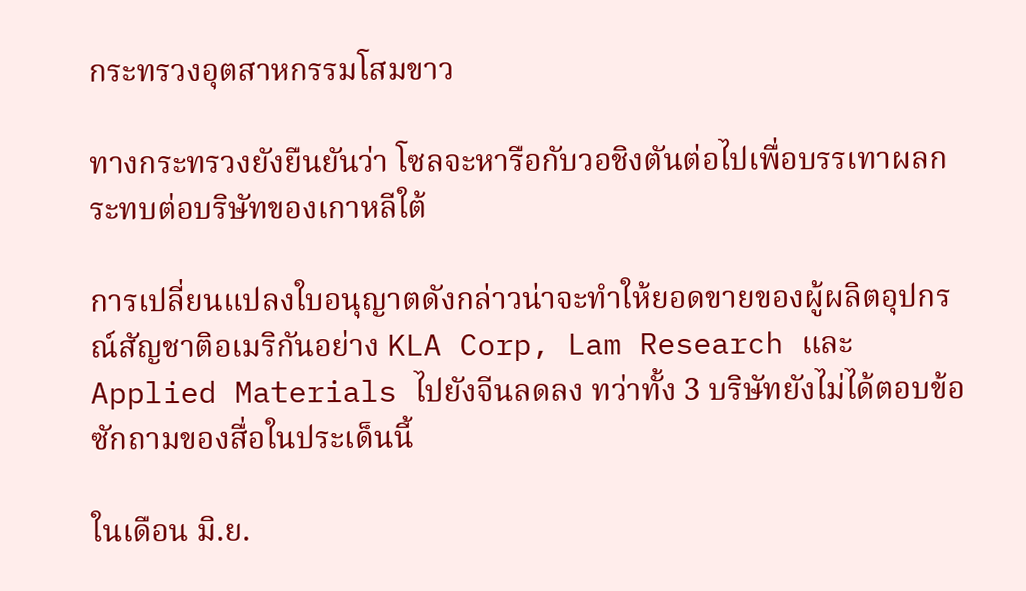กระทรวงอุตสาหกรรมโสมขาว

ทางกระทรวงยังยืนยันว่า โซลจะหารือกับวอชิงตันต่อไปเพื่อบรรเทาผลกระทบต่อบริษัทของเกาหลีใต้

การเปลี่ยนแปลงใบอนุญาตดังกล่าวน่าจะทำให้ยอดขายของผู้ผลิตอุปกรณ์สัญชาติอเมริกันอย่าง KLA Corp, Lam Research และ Applied Materials ไปยังจีนลดลง ทว่าทั้ง 3 บริษัทยังไม่ได้ตอบข้อซักถามของสื่อในประเด็นนี้

ในเดือน มิ.ย.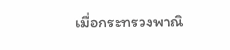เมื่อกระทรวงพาณิ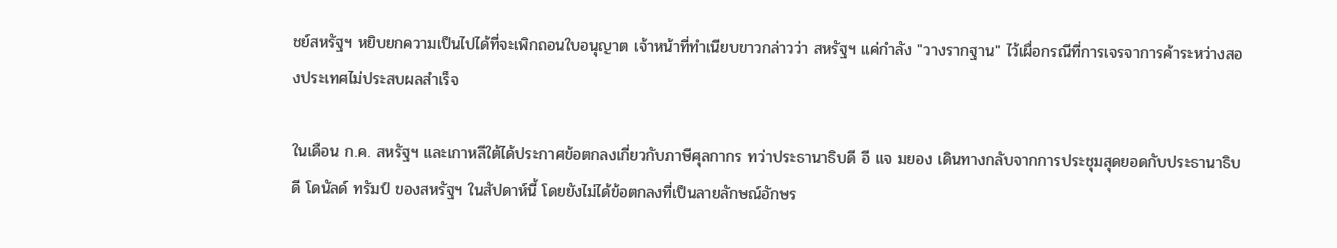ชย์สหรัฐฯ หยิบยกความเป็นไปได้ที่จะเพิกถอนใบอนุญาต เจ้าหน้าที่ทำเนียบขาวกล่าวว่า สหรัฐฯ แค่กำลัง "วางรากฐาน" ไว้เผื่อกรณีที่การเจรจาการค้าระหว่างสองประเทศไม่ประสบผลสำเร็จ

ในเดือน ก.ค. สหรัฐฯ และเกาหลีใต้ได้ประกาศข้อตกลงเกี่ยวกับภาษีศุลกากร ทว่าประธานาธิบดี อี แจ มยอง เดินทางกลับจากการประชุมสุดยอดกับประธานาธิบดี โดนัลด์ ทรัมป์ ของสหรัฐฯ ในสัปดาห์นี้ โดยยังไม่ได้ข้อตกลงที่เป็นลายลักษณ์อักษร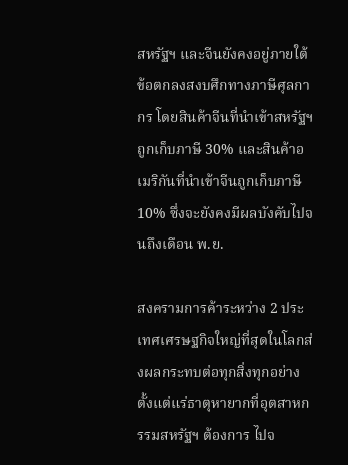สหรัฐฯ และจีนยังคงอยู่ภายใต้ข้อตกลงสงบศึกทางภาษีศุลกากร โดยสินค้าจีนที่นำเข้าสหรัฐฯ ถูกเก็บภาษี 30% และสินค้าอเมริกันที่นำเข้าจีนถูกเก็บภาษี 10% ซึ่งจะยังคงมีผลบังคับไปจนถึงเดือน พ.ย.

สงครามการค้าระหว่าง 2 ประเทศเศรษฐกิจใหญ่ที่สุดในโลกส่งผลกระทบต่อทุกสิ่งทุกอย่าง ตั้งแต่แร่ธาตุหายากที่อุตสาหกรรมสหรัฐฯ ต้องการ ไปจ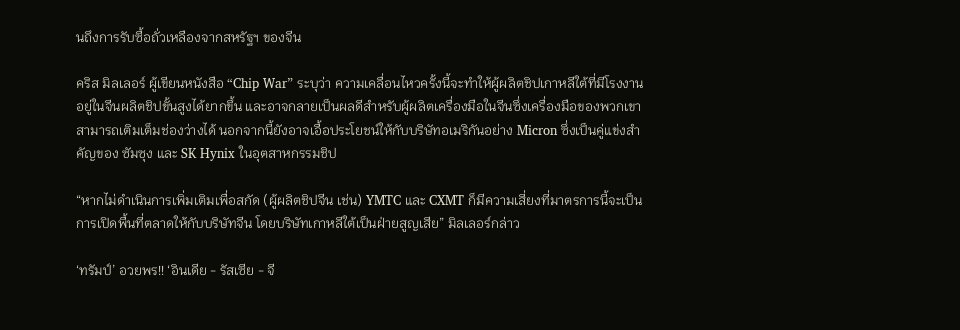นถึงการรับซื้อถั่วเหลืองจากสหรัฐฯ ของจีน

คริส มิลเลอร์ ผู้เขียนหนังสือ “Chip War” ระบุว่า ความเคลื่อนไหวครั้งนี้จะทำให้ผู้ผลิตชิปเกาหลีใต้ที่มีโรงงานอยู่ในจีนผลิตชิปขั้นสูงได้ยากขึ้น และอาจกลายเป็นผลดีสำหรับผู้ผลิตเครื่องมือในจีนซึ่งเครื่องมือของพวกเขาสามารถเติมเต็มช่องว่างได้ นอกจากนี้ยังอาจเอื้อประโยชน์ให้กับบริษัทอเมริกันอย่าง Micron ซึ่งเป็นคู่แข่งสำคัญของ ซัมซุง และ SK Hynix ในอุตสาหกรรมชิป

“หากไม่ดำเนินการเพิ่มเติมเพื่อสกัด (ผู้ผลิตชิปจีน เช่น) YMTC และ CXMT ก็มีความเสี่ยงที่มาตรการนี้จะเป็นการเปิดพื้นที่ตลาดให้กับบริษัทจีน โดยบริษัทเกาหลีใต้เป็นฝ่ายสูญเสีย” มิลเลอร์กล่าว

‘ทรัมป์’ อวยพร!! ‘อินเดีย - รัสเซีย - จี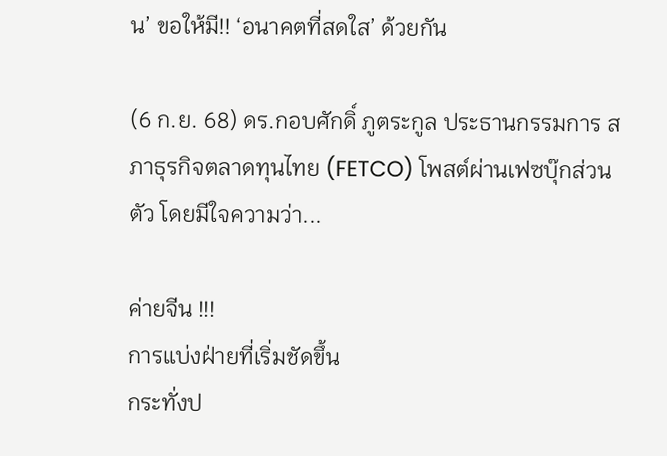น’ ขอให้มี!! ‘อนาคตที่สดใส’ ด้วยกัน

(6 ก.ย. 68) ดร.กอบศักดิ์ ภูตระกูล ประธานกรรมการ สภาธุรกิจตลาดทุนไทย (FETCO) โพสต์ผ่านเฟซบุ๊กส่วนตัว โดยมีใจความว่า...

ค่ายจีน !!!
การแบ่งฝ่ายที่เริ่มชัดขึ้น
กระทั่งป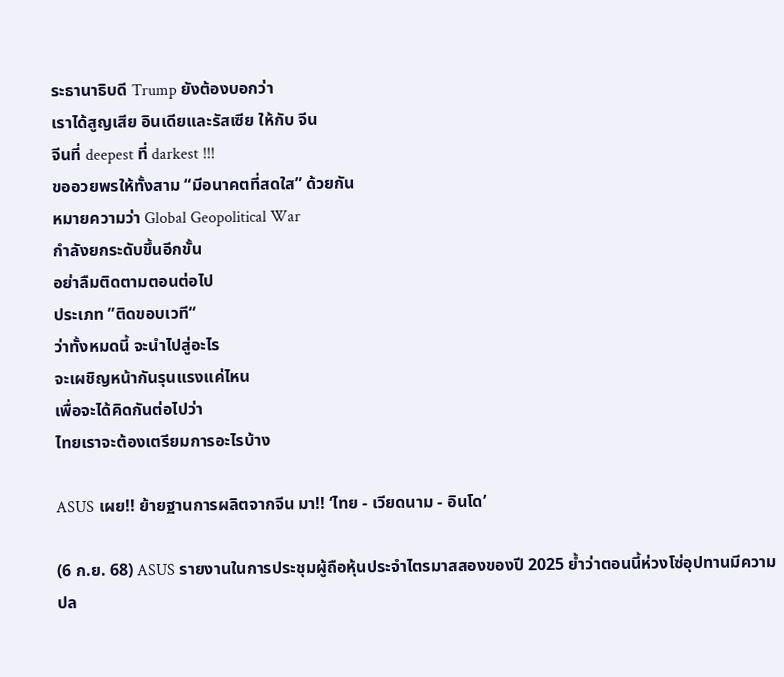ระธานาธิบดี Trump ยังต้องบอกว่า
เราได้สูญเสีย อินเดียและรัสเซีย ให้กับ จีน
จีนที่ deepest ที่ darkest !!!
ขออวยพรให้ทั้งสาม “มีอนาคตที่สดใส” ด้วยกัน
หมายความว่า Global Geopolitical War
กำลังยกระดับขึ้นอีกขั้น
อย่าลืมติดตามตอนต่อไป
ประเภท ”ติดขอบเวที“
ว่าทั้งหมดนี้ จะนำไปสู่อะไร
จะเผชิญหน้ากันรุนแรงแค่ไหน
เพื่อจะได้คิดกันต่อไปว่า
ไทยเราจะต้องเตรียมการอะไรบ้าง

ASUS เผย!! ย้ายฐานการผลิตจากจีน มา!! ‘ไทย - เวียดนาม - อินโด’

(6 ก.ย. 68) ASUS รายงานในการประชุมผู้ถือหุ้นประจำไตรมาสสองของปี 2025 ย้ำว่าตอนนี้ห่วงโซ่อุปทานมีความปล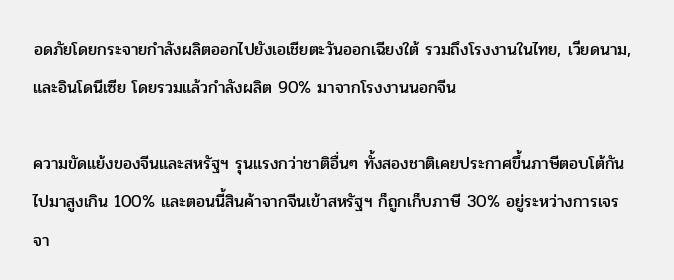อดภัยโดยกระจายกำลังผลิตออกไปยังเอเชียตะวันออกเฉียงใต้ รวมถึงโรงงานในไทย, เวียดนาม, และอินโดนีเซีย โดยรวมแล้วกำลังผลิต 90% มาจากโรงงานนอกจีน

ความขัดแย้งของจีนและสหรัฐฯ รุนแรงกว่าชาติอื่นๆ ทั้งสองชาติเคยประกาศขึ้นภาษีตอบโต้กันไปมาสูงเกิน 100% และตอนนี้สินค้าจากจีนเข้าสหรัฐฯ ก็ถูกเก็บภาษี 30% อยู่ระหว่างการเจรจา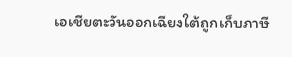เอเชียตะวันออกเฉียงใต้ถูกเก็บภาษี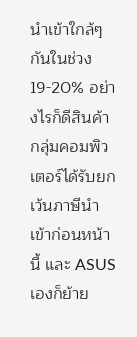นำเข้าใกล้ๆ กันในช่วง 19-20% อย่างไรก็ดีสินค้ากลุ่มคอมพิวเตอร์ได้รับยกเว้นภาษีนำเข้าก่อนหน้านี้ และ ASUS เองก็ย้าย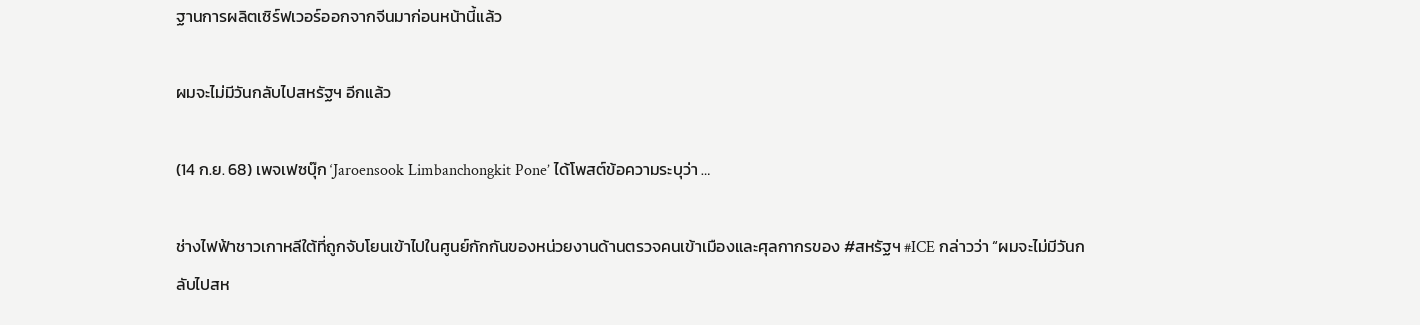ฐานการผลิตเซิร์ฟเวอร์ออกจากจีนมาก่อนหน้านี้แล้ว

ผมจะไม่มีวันกลับไปสหรัฐฯ อีกแล้ว

(14 ก.ย. 68) เพจเฟซบุ๊ก ‘Jaroensook Limbanchongkit Pone’ ได้โพสต์ข้อความระบุว่า …

ช่างไฟฟ้าชาวเกาหลีใต้ที่ถูกจับโยนเข้าไปในศูนย์กักกันของหน่วยงานด้านตรวจคนเข้าเมืองและศุลกากรของ #สหรัฐฯ #ICE กล่าวว่า “ผมจะไม่มีวันกลับไปสห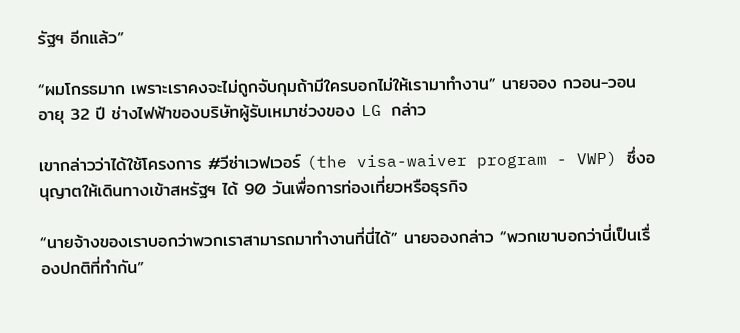รัฐฯ อีกแล้ว”

“ผมโกรธมาก เพราะเราคงจะไม่ถูกจับกุมถ้ามีใครบอกไม่ให้เรามาทำงาน” นายจอง กวอน-วอน อายุ 32 ปี ช่างไฟฟ้าของบริษัทผู้รับเหมาช่วงของ LG กล่าว

เขากล่าวว่าได้ใช้โครงการ #วีซ่าเวฟเวอร์ (the visa-waiver program - VWP) ซึ่งอนุญาตให้เดินทางเข้าสหรัฐฯ ได้ 90 วันเพื่อการท่องเที่ยวหรือธุรกิจ

“นายจ้างของเราบอกว่าพวกเราสามารถมาทำงานที่นี่ได้” นายจองกล่าว “พวกเขาบอกว่านี่เป็นเรื่องปกติที่ทำกัน”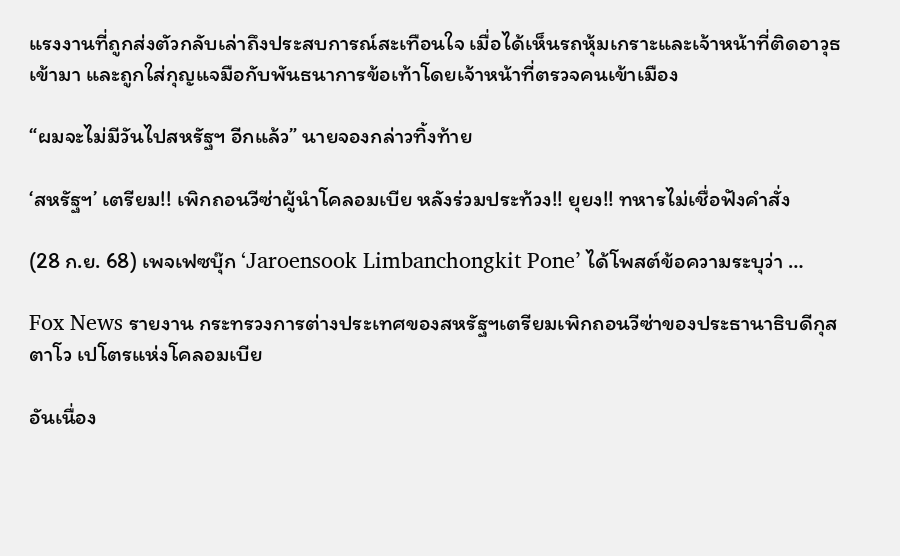แรงงานที่ถูกส่งตัวกลับเล่าถึงประสบการณ์สะเทือนใจ เมื่อได้เห็นรถหุ้มเกราะและเจ้าหน้าที่ติดอาวุธเข้ามา และถูกใส่กุญแจมือกับพันธนาการข้อเท้าโดยเจ้าหน้าที่ตรวจคนเข้าเมือง

“ผมจะไม่มีวันไปสหรัฐฯ อีกแล้ว” นายจองกล่าวทิ้งท้าย

‘สหรัฐฯ’ เตรียม!! เพิกถอนวีซ่าผู้นำโคลอมเบีย หลังร่วมประท้วง!! ยุยง!! ทหารไม่เชื่อฟังคำสั่ง

(28 ก.ย. 68) เพจเฟซบุ๊ก ‘Jaroensook Limbanchongkit Pone’ ได้โพสต์ข้อความระบุว่า …

Fox News รายงาน กระทรวงการต่างประเทศของสหรัฐฯเตรียมเพิกถอนวีซ่าของประธานาธิบดีกุสตาโว เปโตรแห่งโคลอมเบีย

อันเนื่อง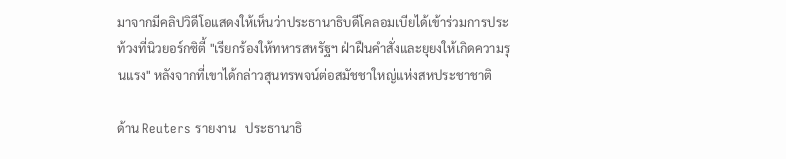มาจากมีคลิปวิดีโอแสดงให้เห็นว่าประธานาธิบดีโคลอมเบียได้เข้าร่วมการประท้วงที่นิวยอร์กซิตี้ "เรียกร้องให้ทหารสหรัฐฯ ฝ่าฝืนคำสั่งและยุยงให้เกิดความรุนแรง" หลังจากที่เขาได้กล่าวสุนทรพจน์ต่อสมัชชาใหญ่แห่งสหประชาชาติ

ด้าน Reuters รายงาน   ประธานาธิ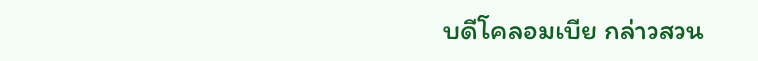บดีโคลอมเบีย กล่าวสวน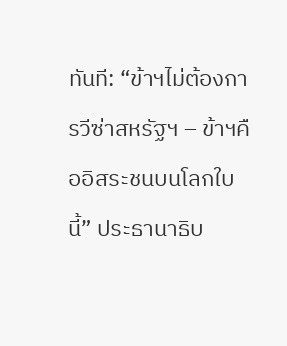ทันที: “ข้าฯไม่ต้องการวีซ่าสหรัฐฯ – ข้าฯคืออิสระชนบนโลกใบนี้” ประธานาธิบ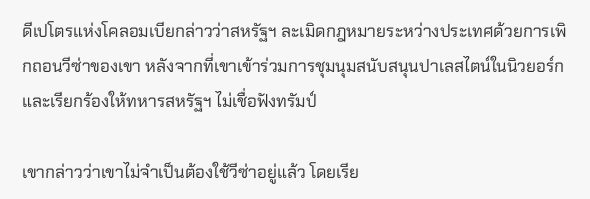ดีเปโตรแห่งโคลอมเบียกล่าวว่าสหรัฐฯ ละเมิดกฎหมายระหว่างประเทศด้วยการเพิกถอนวีซ่าของเขา หลังจากที่เขาเข้าร่วมการชุมนุมสนับสนุนปาเลสไตน์ในนิวยอร์ก และเรียกร้องให้ทหารสหรัฐฯ ไม่เชื่อฟังทรัมป์

เขากล่าวว่าเขาไม่จำเป็นต้องใช้วีซ่าอยู่แล้ว โดยเรีย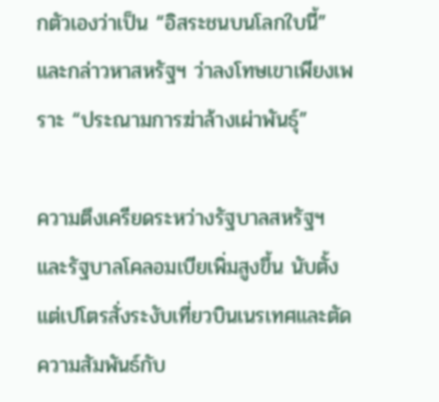กตัวเองว่าเป็น “อิสระชนบนโลกใบนี้” และกล่าวหาสหรัฐฯ ว่าลงโทษเขาเพียงเพราะ “ประณามการฆ่าล้างเผ่าพันธุ์”

ความตึงเครียดระหว่างรัฐบาลสหรัฐฯและรัฐบาลโคลอมเบียเพิ่มสูงขึ้น นับตั้งแต่เปโตรสั่งระงับเที่ยวบินเนรเทศและตัดความสัมพันธ์กับ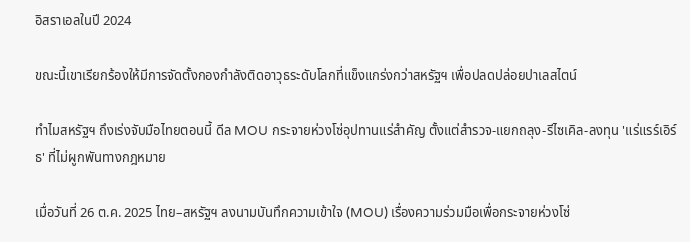อิสราเอลในปี 2024

ขณะนี้เขาเรียกร้องให้มีการจัดตั้งกองกำลังติดอาวุธระดับโลกที่แข็งแกร่งกว่าสหรัฐฯ เพื่อปลดปล่อยปาเลสไตน์

ทำไมสหรัฐฯ ถึงเร่งจับมือไทยตอนนี้ ดีล MOU กระจายห่วงโซ่อุปทานแร่สำคัญ ตั้งแต่สำรวจ-แยกถลุง-รีไซเคิล-ลงทุน 'แร่แรร์เอิร์ธ' ที่ไม่ผูกพันทางกฎหมาย

เมื่อวันที่ 26 ต.ค. 2025 ไทย–สหรัฐฯ ลงนามบันทึกความเข้าใจ (MOU) เรื่องความร่วมมือเพื่อกระจายห่วงโซ่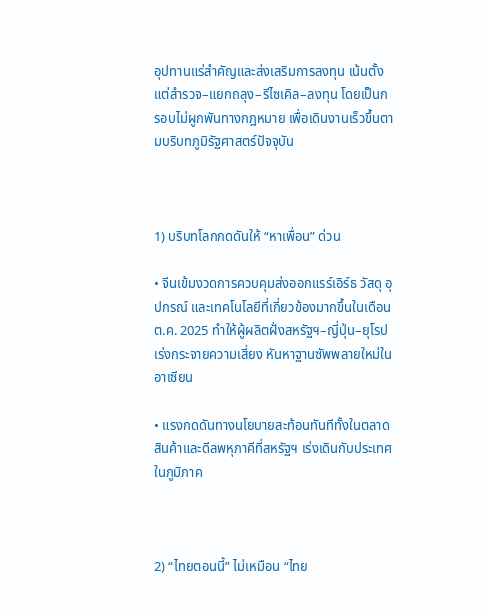อุปทานแร่สำคัญและส่งเสริมการลงทุน เน้นตั้งแต่สำรวจ–แยกถลุง–รีไซเคิล–ลงทุน โดยเป็นกรอบไม่ผูกพันทางกฎหมาย เพื่อเดินงานเร็วขึ้นตามบริบทภูมิรัฐศาสตร์ปัจจุบัน



1) บริบทโลกกดดันให้ “หาเพื่อน” ด่วน

• จีนเข้มงวดการควบคุมส่งออกแรร์เอิร์ธ วัสดุ อุปกรณ์ และเทคโนโลยีที่เกี่ยวข้องมากขึ้นในเดือน ต.ค. 2025 ทำให้ผู้ผลิตฝั่งสหรัฐฯ–ญี่ปุ่น–ยุโรปเร่งกระจายความเสี่ยง หันหาฐานซัพพลายใหม่ในอาเซียน

• แรงกดดันทางนโยบายสะท้อนทันทีทั้งในตลาดสินค้าและดีลพหุภาคีที่สหรัฐฯ เร่งเดินกับประเทศในภูมิภาค



2) “ไทยตอนนี้” ไม่เหมือน “ไทย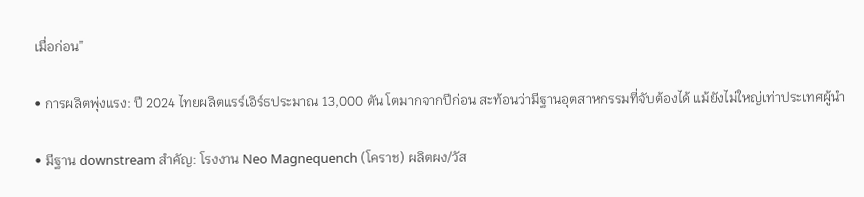เมื่อก่อน”

• การผลิตพุ่งแรง: ปี 2024 ไทยผลิตแรร์เอิร์ธประมาณ 13,000 ตัน โตมากจากปีก่อน สะท้อนว่ามีฐานอุตสาหกรรมที่จับต้องได้ แม้ยังไม่ใหญ่เท่าประเทศผู้นำ

• มีฐาน downstream สำคัญ: โรงงาน Neo Magnequench (โคราช) ผลิตผง/วัส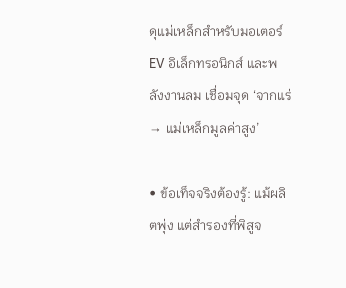ดุแม่เหล็กสำหรับมอเตอร์ EV อิเล็กทรอนิกส์ และพลังงานลม เชื่อมจุด ‘จากแร่ → แม่เหล็กมูลค่าสูง’

• ข้อเท็จจริงต้องรู้: แม้ผลิตพุ่ง แต่สำรองที่พิสูจ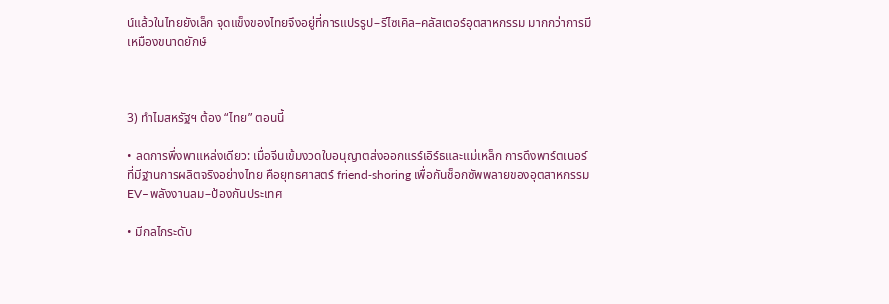น์แล้วในไทยยังเล็ก จุดแข็งของไทยจึงอยู่ที่การแปรรูป–รีไซเคิล–คลัสเตอร์อุตสาหกรรม มากกว่าการมีเหมืองขนาดยักษ์



3) ทำไมสหรัฐฯ ต้อง “ไทย” ตอนนี้

• ลดการพึ่งพาแหล่งเดียว: เมื่อจีนเข้มงวดใบอนุญาตส่งออกแรร์เอิร์ธและแม่เหล็ก การดึงพาร์ตเนอร์ที่มีฐานการผลิตจริงอย่างไทย คือยุทธศาสตร์ friend‑shoring เพื่อกันช็อกซัพพลายของอุตสาหกรรม EV–พลังงานลม–ป้องกันประเทศ

• มีกลไกระดับ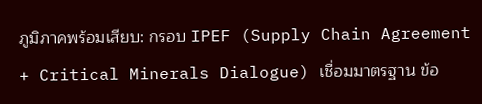ภูมิภาคพร้อมเสียบ: กรอบ IPEF (Supply Chain Agreement + Critical Minerals Dialogue) เชื่อมมาตรฐาน ข้อ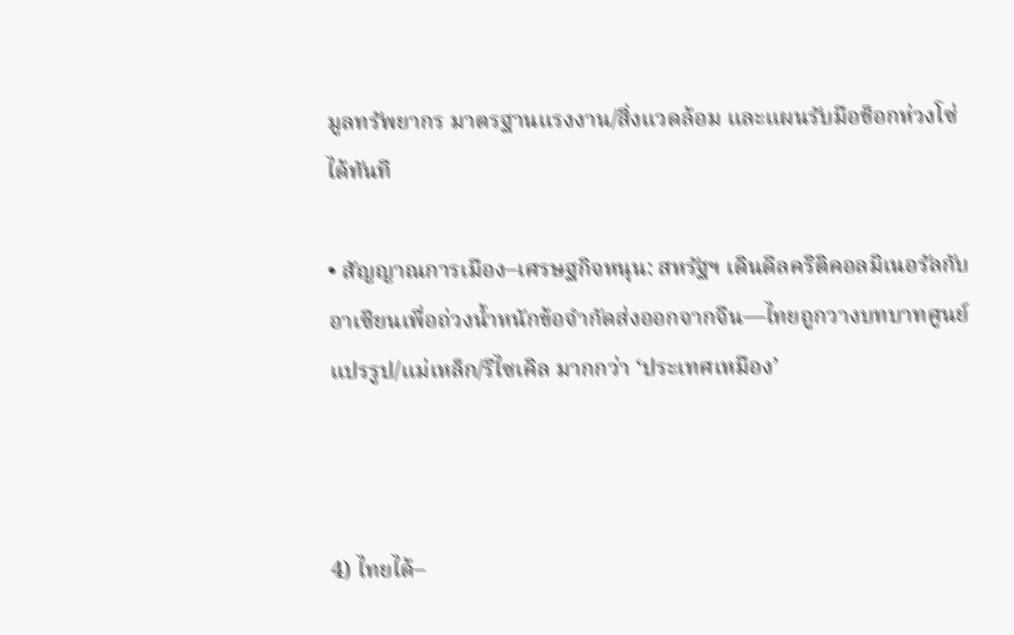มูลทรัพยากร มาตรฐานแรงงาน/สิ่งแวดล้อม และแผนรับมือช็อกห่วงโซ่ได้ทันที

• สัญญาณการเมือง–เศรษฐกิจหนุน: สหรัฐฯ เดินดีลคริติคอลมิเนอรัลกับอาเซียนเพื่อถ่วงน้ำหนักข้อจำกัดส่งออกจากจีน—ไทยถูกวางบทบาทศูนย์แปรรูป/แม่เหล็ก/รีไซเคิล มากกว่า ‘ประเทศเหมือง’



4) ไทยได้–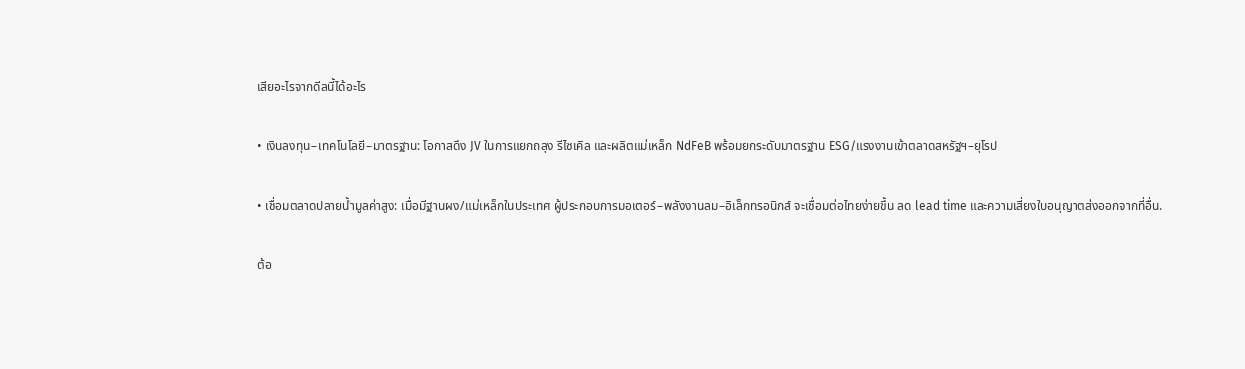เสียอะไรจากดีลนี้ได้อะไร

• เงินลงทุน–เทคโนโลยี–มาตรฐาน: โอกาสดึง JV ในการแยกถลุง รีไซเคิล และผลิตแม่เหล็ก NdFeB พร้อมยกระดับมาตรฐาน ESG/แรงงานเข้าตลาดสหรัฐฯ–ยุโรป

• เชื่อมตลาดปลายน้ำมูลค่าสูง: เมื่อมีฐานผง/แม่เหล็กในประเทศ ผู้ประกอบการมอเตอร์–พลังงานลม–อิเล็กทรอนิกส์ จะเชื่อมต่อไทยง่ายขึ้น ลด lead time และความเสี่ยงใบอนุญาตส่งออกจากที่อื่น.

ต้อ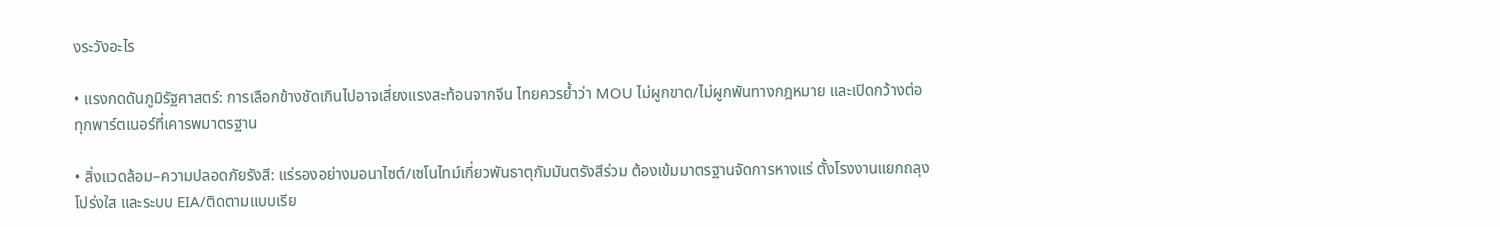งระวังอะไร

• แรงกดดันภูมิรัฐศาสตร์: การเลือกข้างชัดเกินไปอาจเสี่ยงแรงสะท้อนจากจีน ไทยควรย้ำว่า MOU ไม่ผูกขาด/ไม่ผูกพันทางกฎหมาย และเปิดกว้างต่อทุกพาร์ตเนอร์ที่เคารพมาตรฐาน

• สิ่งแวดล้อม–ความปลอดภัยรังสี: แร่รองอย่างมอนาไซต์/เซโนไทม์เกี่ยวพันธาตุกัมมันตรังสีร่วม ต้องเข้มมาตรฐานจัดการหางแร่ ตั้งโรงงานแยกถลุงโปร่งใส และระบบ EIA/ติดตามแบบเรีย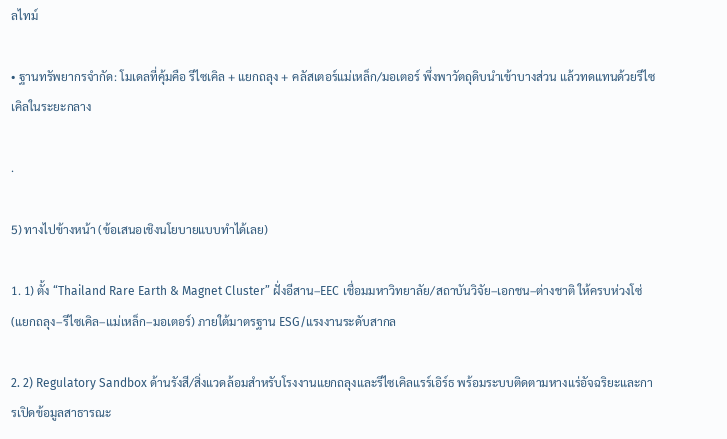ลไทม์

• ฐานทรัพยากรจำกัด: โมเดลที่คุ้มคือ รีไซเคิล + แยกถลุง + คลัสเตอร์แม่เหล็ก/มอเตอร์ พึ่งพาวัตถุดิบนำเข้าบางส่วน แล้วทดแทนด้วยรีไซเคิลในระยะกลาง

.

5) ทางไปข้างหน้า (ข้อเสนอเชิงนโยบายแบบทำได้เลย)

1. 1) ตั้ง “Thailand Rare Earth & Magnet Cluster” ฝั่งอีสาน–EEC เชื่อมมหาวิทยาลัย/สถาบันวิจัย–เอกชน–ต่างชาติ ให้ครบห่วงโซ่ (แยกถลุง–รีไซเคิล–แม่เหล็ก–มอเตอร์) ภายใต้มาตรฐาน ESG/แรงงานระดับสากล

2. 2) Regulatory Sandbox ด้านรังสี/สิ่งแวดล้อมสำหรับโรงงานแยกถลุงและรีไซเคิลแรร์เอิร์ธ พร้อมระบบติดตามหางแร่อัจฉริยะและการเปิดข้อมูลสาธารณะ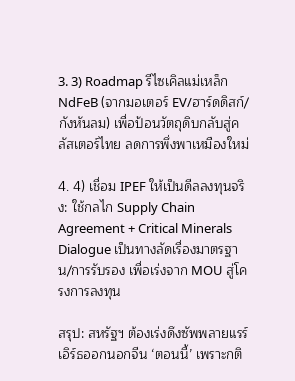3. 3) Roadmap รีไซเคิลแม่เหล็ก NdFeB (จากมอเตอร์ EV/ฮาร์ดดิสก์/กังหันลม) เพื่อป้อนวัตถุดิบกลับสู่คลัสเตอร์ไทย ลดการพึ่งพาเหมืองใหม่

4. 4) เชื่อม IPEF ให้เป็นดีลลงทุนจริง: ใช้กลไก Supply Chain Agreement + Critical Minerals Dialogue เป็นทางลัดเรื่องมาตรฐาน/การรับรอง เพื่อเร่งจาก MOU สู่โครงการลงทุน

สรุป: สหรัฐฯ ต้องเร่งดึงซัพพลายแรร์เอิร์ธออกนอกจีน ‘ตอนนี้’ เพราะกติ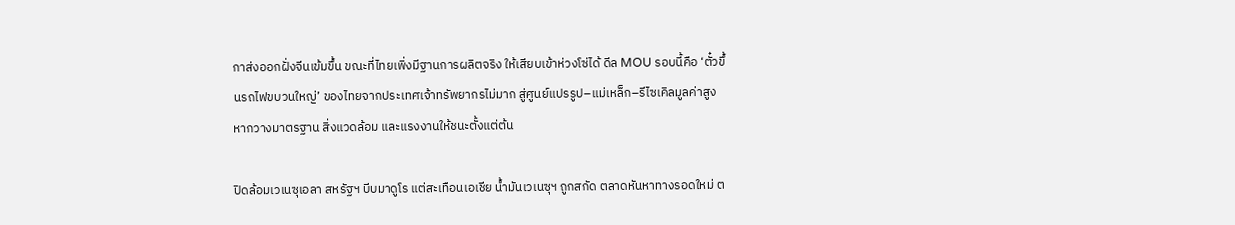กาส่งออกฝั่งจีนเข้มขึ้น ขณะที่ไทยเพิ่งมีฐานการผลิตจริง ให้เสียบเข้าห่วงโซ่ได้ ดีล MOU รอบนี้คือ ‘ตั๋วขึ้นรถไฟขบวนใหญ่’ ของไทยจากประเทศเจ้าทรัพยากรไม่มาก สู่ศูนย์แปรรูป–แม่เหล็ก–รีไซเคิลมูลค่าสูง หากวางมาตรฐาน สิ่งแวดล้อม และแรงงานให้ชนะตั้งแต่ต้น

ปิดล้อมเวเนซุเอลา สหรัฐฯ บีบมาดูโร แต่สะเทือนเอเชีย น้ำมันเวเนซุฯ ถูกสกัด ตลาดหันหาทางรอดใหม่ ต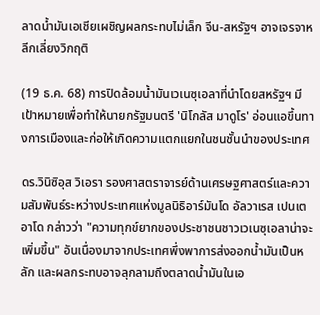ลาดน้ำมันเอเชียเผชิญผลกระทบไม่เล็ก จีน-สหรัฐฯ อาจเจรจาหลีกเลี่ยงวิกฤติ

(19 ธ.ค. 68) การปิดล้อมน้ำมันเวเนซุเอลาที่นำโดยสหรัฐฯ มีเป้าหมายเพื่อทำให้นายกรัฐมนตรี 'นิโกลัส มาดูโร' อ่อนแอขึ้นทางการเมืองและก่อให้เกิดความแตกแยกในชนชั้นนำของประเทศ

ดร.วินิซิอุส วิเอรา รองศาสตราจารย์ด้านเศรษฐศาสตร์และความสัมพันธ์ระหว่างประเทศแห่งมูลนิธิอาร์มันโด อัลวาเรส เปนเตอาโด กล่าวว่า "ความทุกข์ยากของประชาชนชาวเวเนซุเอลาน่าจะเพิ่มขึ้น" อันเนื่องมาจากประเทศพึ่งพาการส่งออกน้ำมันเป็นหลัก และผลกระทบอาจลุกลามถึงตลาดน้ำมันในเอ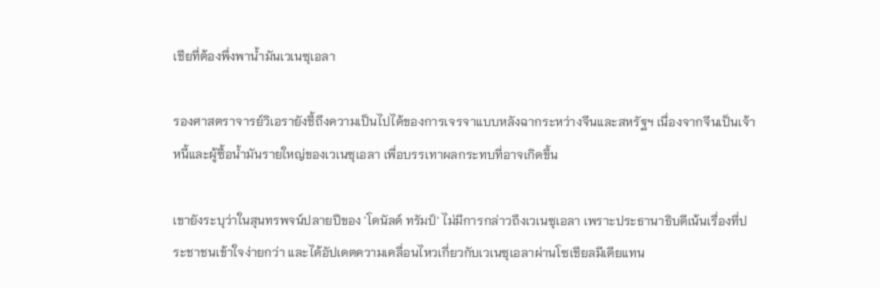เชียที่ต้องพึ่งพาน้ำมันเวเนซุเอลา

รองศาสตราจารย์วิเอรายังชี้ถึงความเป็นไปได้ของการเจรจาแบบหลังฉากระหว่างจีนและสหรัฐฯ เนื่องจากจีนเป็นเจ้าหนี้และผู้ซื้อน้ำมันรายใหญ่ของเวเนซุเอลา เพื่อบรรเทาผลกระทบที่อาจเกิดขึ้น

เขายังระบุว่าในสุนทรพจน์ปลายปีของ 'โดนัลด์ ทรัมป์' ไม่มีการกล่าวถึงเวเนซุเอลา เพราะประธานาธิบดีเน้นเรื่องที่ประชาชนเข้าใจง่ายกว่า และได้อัปเดตความเคลื่อนไหวเกี่ยวกับเวเนซุเอลาผ่านโซเชียลมีเดียแทน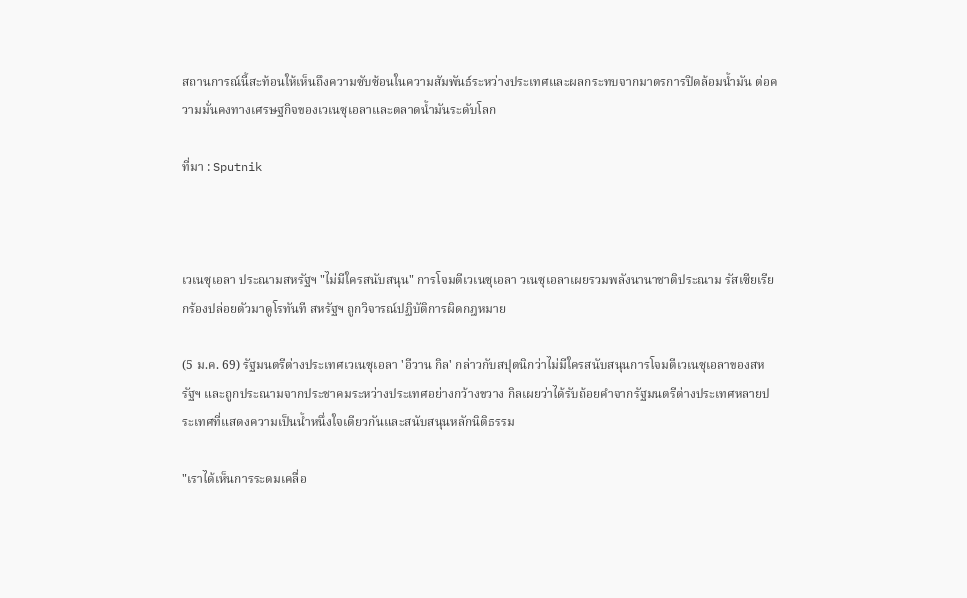สถานการณ์นี้สะท้อนให้เห็นถึงความซับซ้อนในความสัมพันธ์ระหว่างประเทศและผลกระทบจากมาตรการปิดล้อมน้ำมัน ต่อความมั่นคงทางเศรษฐกิจของเวเนซุเอลาและตลาดน้ำมันระดับโลก

ที่มา : Sputnik



เวเนซุเอลา ประณามสหรัฐฯ "ไม่มีใครสนับสนุน" การโจมตีเวเนซุเอลา วเนซุเอลาเผยรวมพลังนานาชาติประณาม รัสเซียเรียกร้องปล่อยตัวมาดูโรทันที สหรัฐฯ ถูกวิจารณ์ปฏิบัติการผิดกฎหมาย

(5 ม.ค. 69) รัฐมนตรีต่างประเทศเวเนซุเอลา 'อีวาน กิล' กล่าวกับสปุตนิกว่าไม่มีใครสนับสนุนการโจมตีเวเนซุเอลาของสหรัฐฯ และถูกประณามจากประชาคมระหว่างประเทศอย่างกว้างขวาง กิลเผยว่าได้รับถ้อยคำจากรัฐมนตรีต่างประเทศหลายประเทศที่แสดงความเป็นน้ำหนึ่งใจเดียวกันและสนับสนุนหลักนิติธรรม

"เราได้เห็นการระดมเคลื่อ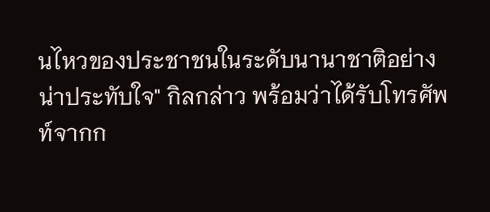นไหวของประชาชนในระดับนานาชาติอย่างน่าประทับใจ" กิลกล่าว พร้อมว่าได้รับโทรศัพท์จากก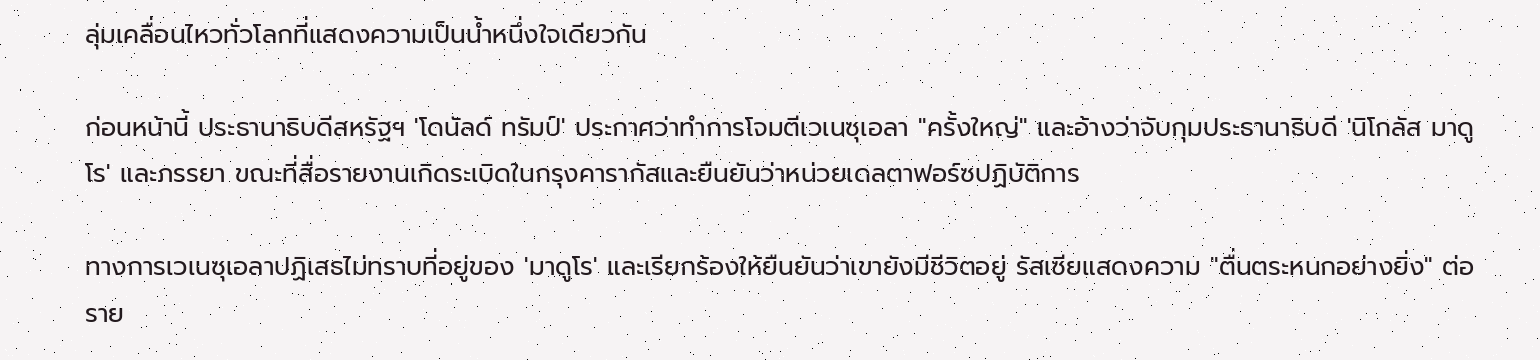ลุ่มเคลื่อนไหวทั่วโลกที่แสดงความเป็นน้ำหนึ่งใจเดียวกัน

ก่อนหน้านี้ ประธานาธิบดีสหรัฐฯ 'โดนัลด์ ทรัมป์' ประกาศว่าทำการโจมตีเวเนซุเอลา "ครั้งใหญ่" และอ้างว่าจับกุมประธานาธิบดี 'นิโกลัส มาดูโร' และภรรยา ขณะที่สื่อรายงานเกิดระเบิดในกรุงคารากัสและยืนยันว่าหน่วยเดลตาฟอร์ซปฏิบัติการ

ทางการเวเนซุเอลาปฏิเสธไม่ทราบที่อยู่ของ 'มาดูโร' และเรียกร้องให้ยืนยันว่าเขายังมีชีวิตอยู่ รัสเซียแสดงความ "ตื่นตระหนกอย่างยิ่ง" ต่อราย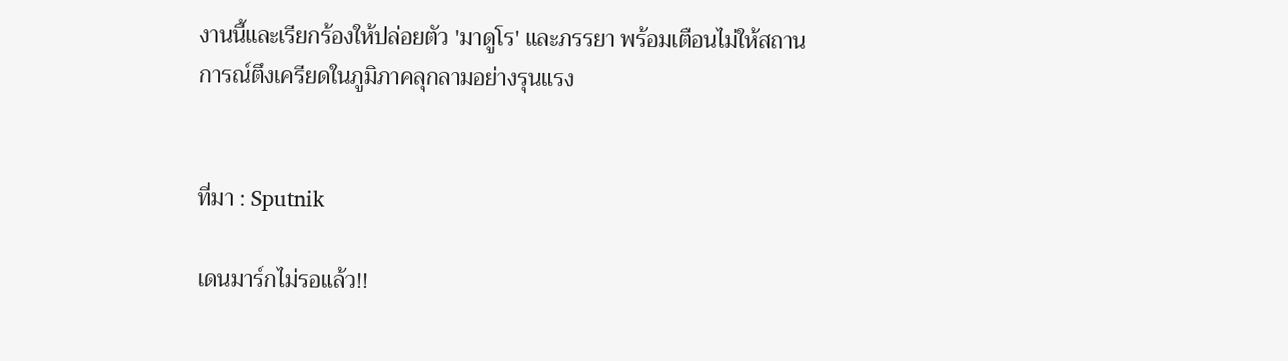งานนี้และเรียกร้องให้ปล่อยตัว 'มาดูโร' และภรรยา พร้อมเตือนไม่ให้สถานการณ์ตึงเครียดในภูมิภาคลุกลามอย่างรุนแรง


ที่มา : Sputnik

เดนมาร์กไม่รอแล้ว!!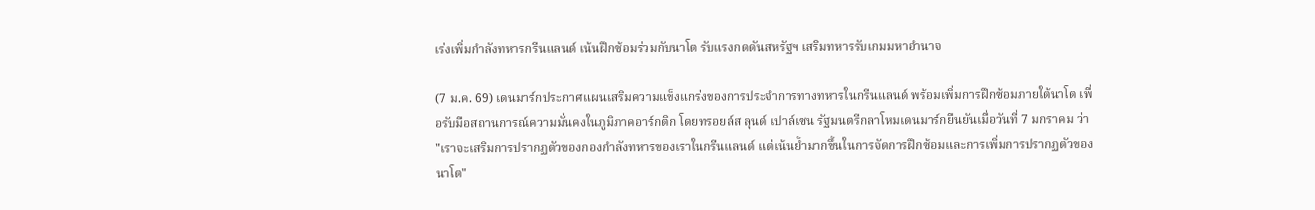เร่งเพิ่มกำลังทหารกรีนแลนด์ เน้นฝึกซ้อมร่วมกับนาโต รับแรงกดดันสหรัฐฯ เสริมทหารรับเกมมหาอำนาจ

(7 ม.ค. 69) เดนมาร์กประกาศแผนเสริมความแข็งแกร่งของการประจำการทางทหารในกรีนแลนด์ พร้อมเพิ่มการฝึกซ้อมภายใต้นาโต เพื่อรับมือสถานการณ์ความมั่นคงในภูมิภาคอาร์กติก โดยทรอยล์ส ลุนด์ เปาล์เซน รัฐมนตรีกลาโหมเดนมาร์กยืนยันเมื่อวันที่ 7 มกราคม ว่า "เราจะเสริมการปรากฏตัวของกองกำลังทหารของเราในกรีนแลนด์ แต่เน้นย้ำมากขึ้นในการจัดการฝึกซ้อมและการเพิ่มการปรากฏตัวของนาโต"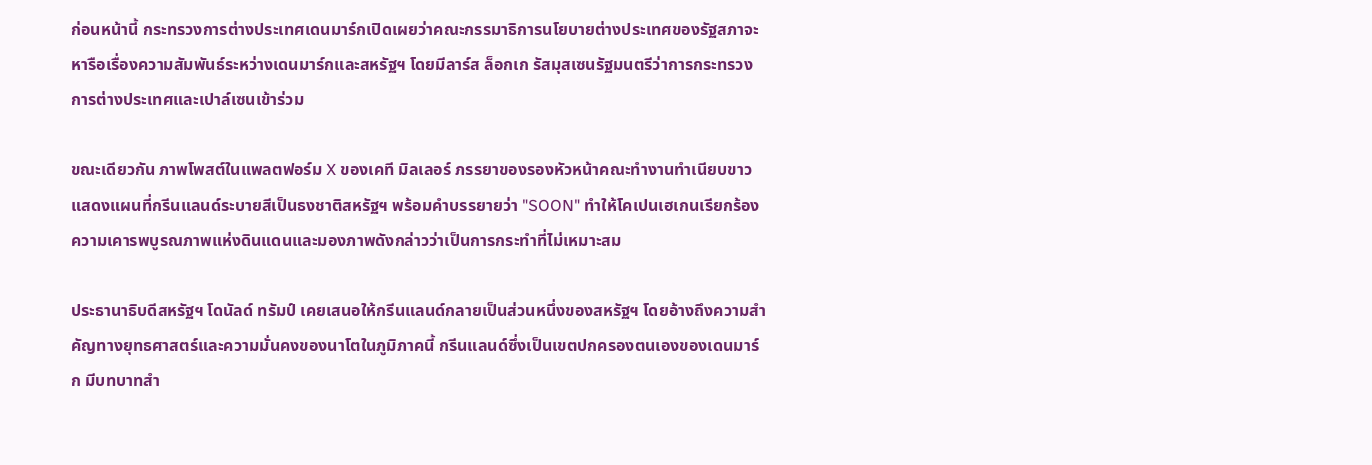ก่อนหน้านี้ กระทรวงการต่างประเทศเดนมาร์กเปิดเผยว่าคณะกรรมาธิการนโยบายต่างประเทศของรัฐสภาจะหารือเรื่องความสัมพันธ์ระหว่างเดนมาร์กและสหรัฐฯ โดยมีลาร์ส ล็อกเก รัสมุสเซนรัฐมนตรีว่าการกระทรวงการต่างประเทศและเปาล์เซนเข้าร่วม

ขณะเดียวกัน ภาพโพสต์ในแพลตฟอร์ม X ของเคที มิลเลอร์ ภรรยาของรองหัวหน้าคณะทำงานทำเนียบขาว แสดงแผนที่กรีนแลนด์ระบายสีเป็นธงชาติสหรัฐฯ พร้อมคำบรรยายว่า "SOON" ทำให้โคเปนเฮเกนเรียกร้องความเคารพบูรณภาพแห่งดินแดนและมองภาพดังกล่าวว่าเป็นการกระทำที่ไม่เหมาะสม

ประธานาธิบดีสหรัฐฯ โดนัลด์ ทรัมป์ เคยเสนอให้กรีนแลนด์กลายเป็นส่วนหนึ่งของสหรัฐฯ โดยอ้างถึงความสำคัญทางยุทธศาสตร์และความมั่นคงของนาโตในภูมิภาคนี้ กรีนแลนด์ซึ่งเป็นเขตปกครองตนเองของเดนมาร์ก มีบทบาทสำ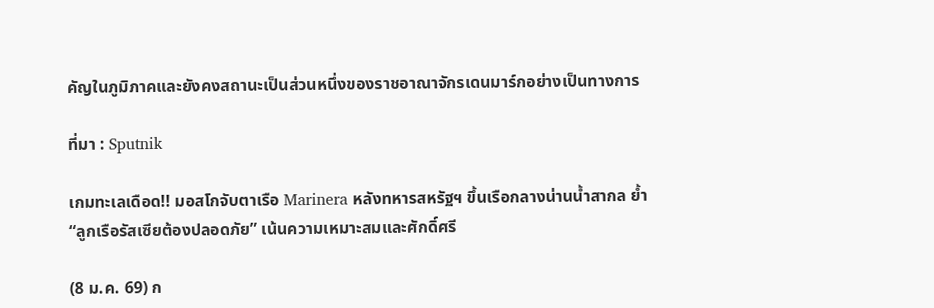คัญในภูมิภาคและยังคงสถานะเป็นส่วนหนึ่งของราชอาณาจักรเดนมาร์กอย่างเป็นทางการ

ที่มา : Sputnik

เกมทะเลเดือด!! มอสโกจับตาเรือ Marinera หลังทหารสหรัฐฯ ขึ้นเรือกลางน่านน้ำสากล ย้ำ “ลูกเรือรัสเซียต้องปลอดภัย” เน้นความเหมาะสมและศักดิ์ศรี

(8 ม.ค. 69) ก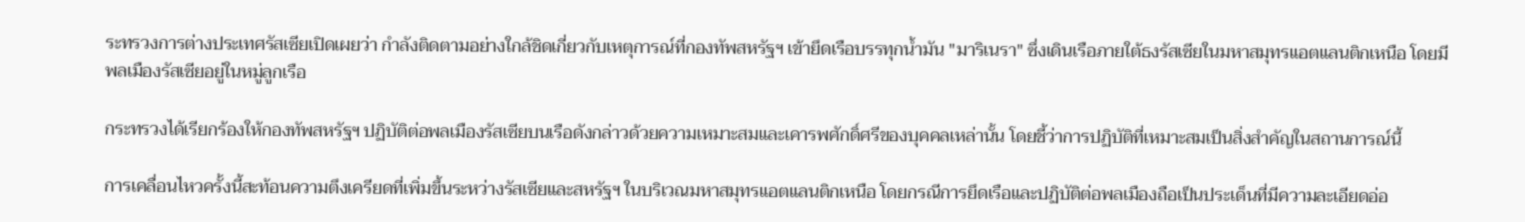ระทรวงการต่างประเทศรัสเซียเปิดเผยว่า กำลังติดตามอย่างใกล้ชิดเกี่ยวกับเหตุการณ์ที่กองทัพสหรัฐฯ เข้ายึดเรือบรรทุกน้ำมัน "มาริเนรา" ซึ่งเดินเรือภายใต้ธงรัสเซียในมหาสมุทรแอตแลนติกเหนือ โดยมีพลเมืองรัสเซียอยู่ในหมู่ลูกเรือ

กระทรวงได้เรียกร้องให้กองทัพสหรัฐฯ ปฏิบัติต่อพลเมืองรัสเซียบนเรือดังกล่าวด้วยความเหมาะสมและเคารพศักดิ์ศรีของบุคคลเหล่านั้น โดยชี้ว่าการปฏิบัติที่เหมาะสมเป็นสิ่งสำคัญในสถานการณ์นี้

การเคลื่อนไหวครั้งนี้สะท้อนความตึงเครียดที่เพิ่มขึ้นระหว่างรัสเซียและสหรัฐฯ ในบริเวณมหาสมุทรแอตแลนติกเหนือ โดยกรณีการยึดเรือและปฏิบัติต่อพลเมืองถือเป็นประเด็นที่มีความละเอียดอ่อ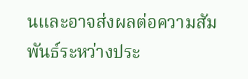นและอาจส่งผลต่อความสัมพันธ์ระหว่างประ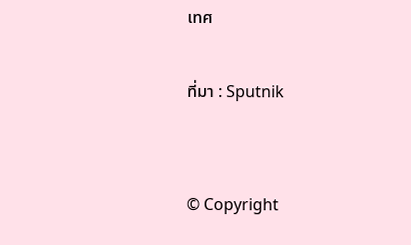เทศ

ที่มา : Sputnik


© Copyright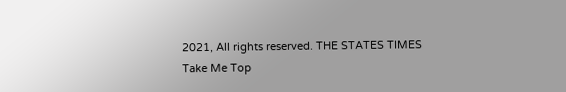2021, All rights reserved. THE STATES TIMES
Take Me Top